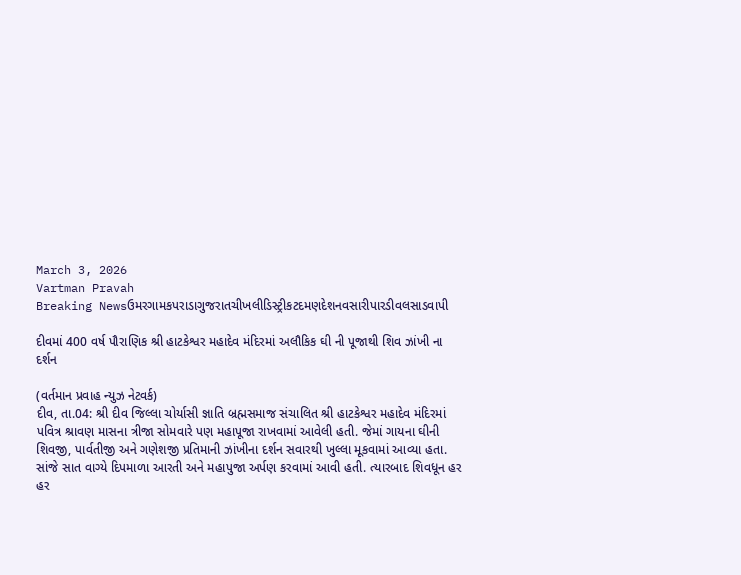March 3, 2026
Vartman Pravah
Breaking Newsઉમરગામકપરાડાગુજરાતચીખલીડિસ્ટ્રીકટદમણદેશનવસારીપારડીવલસાડવાપી

દીવમાં 400 વર્ષ પૌરાણિક શ્રી હાટકેશ્વર મહાદેવ મંદિરમાં અલૌકિક ઘી ની પૂજાથી શિવ ઝાંખી ના દર્શન

(વર્તમાન પ્રવાહ ન્‍યુઝ નેટવર્ક)
દીવ, તા.04: શ્રી દીવ જિલ્લા ચોર્યાસી જ્ઞાતિ બ્રહ્મસમાજ સંચાલિત શ્રી હાટકેશ્વર મહાદેવ મંદિરમાં પવિત્ર શ્રાવણ માસના ત્રીજા સોમવારે પણ મહાપૂજા રાખવામાં આવેલી હતી. જેમાં ગાયના ઘીની શિવજી, પાર્વતીજી અને ગણેશજી પ્રતિમાની ઝાંખીના દર્શન સવારથી ખુલ્લા મૂકવામાં આવ્‍યા હતા. સાંજે સાત વાગ્‍યે દિપમાળા આરતી અને મહાપુજા અર્પણ કરવામાં આવી હતી. ત્‍યારબાદ શિવધૂન હર હર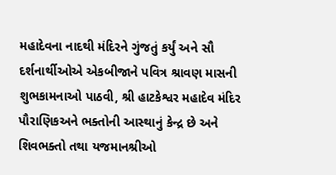મહાદેવના નાદથી મંદિરને ગુંજતું કર્યું અને સૌ દર્શનાર્થીઓએ એકબીજાને પવિત્ર શ્રાવણ માસની શુભકામનાઓ પાઠવી, શ્રી હાટકેશ્વર મહાદેવ મંદિર પૌરાણિકઅને ભક્‍તોની આસ્‍થાનું કેન્‍દ્ર છે અને શિવભક્‍તો તથા યજમાનશ્રીઓ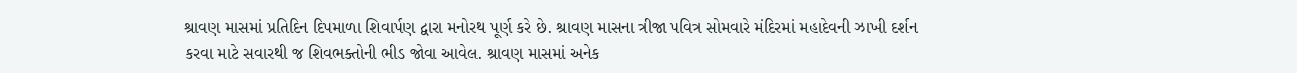શ્રાવણ માસમાં પ્રતિદિન દિપમાળા શિવાર્પણ દ્વારા મનોરથ પૂર્ણ કરે છે. શ્રાવણ માસના ત્રીજા પવિત્ર સોમવારે મંદિરમાં મહાદેવની ઝાખી દર્શન કરવા માટે સવારથી જ શિવભક્‍તોની ભીડ જોવા આવેલ. શ્રાવણ માસમાં અનેક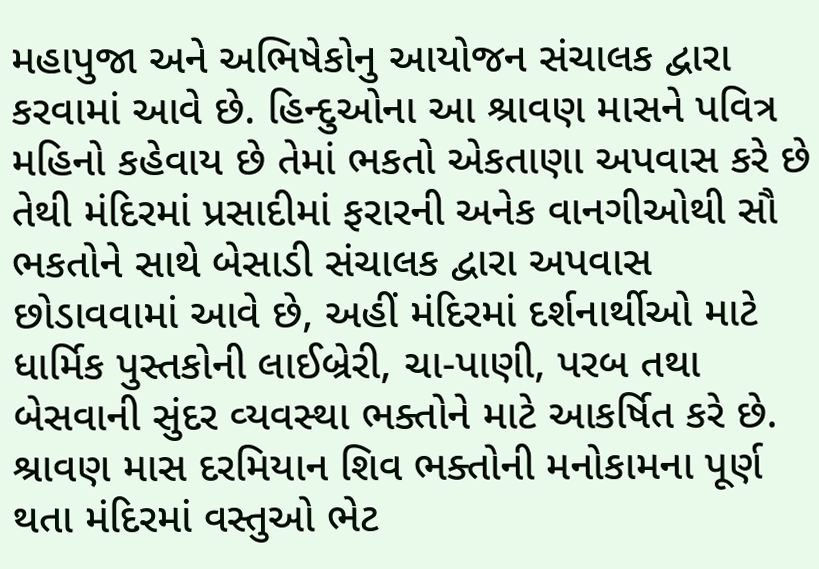મહાપુજા અને અભિષેકોનુ આયોજન સંચાલક દ્વારા કરવામાં આવે છે. હિન્‍દુઓના આ શ્રાવણ માસને પવિત્ર મહિનો કહેવાય છે તેમાં ભકતો એકતાણા અપવાસ કરે છે તેથી મંદિરમાં પ્રસાદીમાં ફરારની અનેક વાનગીઓથી સૌ ભકતોને સાથે બેસાડી સંચાલક દ્વારા અપવાસ છોડાવવામાં આવે છે, અહીં મંદિરમાં દર્શનાર્થીઓ માટે ધાર્મિક પુસ્‍તકોની લાઈબ્રેરી, ચા-પાણી, પરબ તથા બેસવાની સુંદર વ્‍યવસ્‍થા ભક્‍તોને માટે આકર્ષિત કરે છે. શ્રાવણ માસ દરમિયાન શિવ ભક્‍તોની મનોકામના પૂર્ણ થતા મંદિરમાં વસ્‍તુઓ ભેટ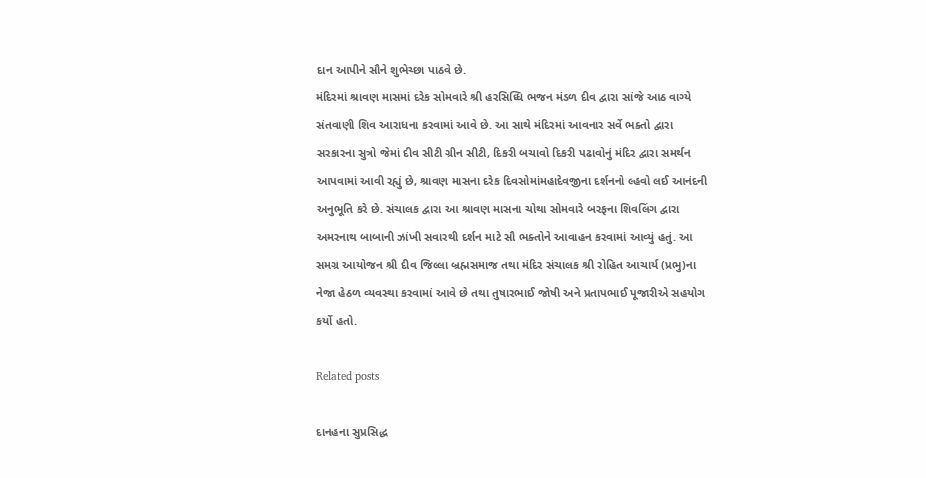દાન આપીને સૌને શુભેચ્‍છા પાઠવે છે.
મંદિરમાં શ્રાવણ માસમાં દરેક સોમવારે શ્રી હરસિધ્‍ધિ ભજન મંડળ દીવ દ્વારા સાંજે આઠ વાગ્‍યે સંતવાણી શિવ આરાધના કરવામાં આવે છે. આ સાથે મંદિરમાં આવનાર સર્વે ભક્‍તો દ્વારા સરકારના સુત્રો જેમાં દીવ સીટી ગ્રીન સીટી, દિકરી બચાવો દિકરી પઢાવોનું મંદિર દ્વારા સમર્થન આપવામાં આવી રહ્યું છે, શ્રાવણ માસના દરેક દિવસોમાંમહાદેવજીના દર્શનનો લ્‍હવો લઈ આનંદની અનુભૂતિ કરે છે. સંચાલક દ્વારા આ શ્રાવણ માસના ચોથા સોમવારે બરફના શિવલિંગ દ્વારા અમરનાથ બાબાની ઝાંખી સવારથી દર્શન માટે સૌ ભક્‍તોને આવાહન કરવામાં આવ્‍યું હતું. આ સમગ્ર આયોજન શ્રી દીવ જિલ્લા બ્રહ્મસમાજ તથા મંદિર સંચાલક શ્રી રોહિત આચાર્ય (પ્રભુ)ના નેજા હેઠળ વ્‍યવસ્‍થા કરવામાં આવે છે તથા તુષારભાઈ જોષી અને પ્રતાપભાઈ પૂજારીએ સહયોગ કર્યો હતો.

Related posts

દાનહના સુપ્રસિદ્ધ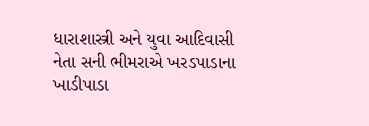ધારાશાસ્ત્રી અને યુવા આદિવાસી નેતા સની ભીમરાએ ખરડપાડાના ખાડીપાડા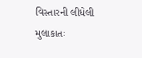વિસ્‍તારની લીધેલી મુલાકાતઃ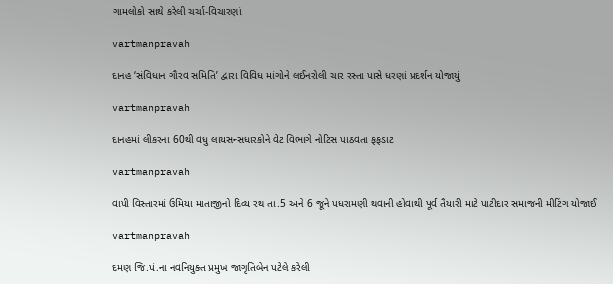ગામલોકો સાથે કરેલી ચર્ચા-વિચારણાં

vartmanpravah

દાનહ ‘સંવિધાન ગૌરવ સમિતિ’ દ્વારા વિવિધ માંગોને લઈનરોલી ચાર રસ્‍તા પાસે ધરણાં પ્રદર્શન યોજાયું

vartmanpravah

દાનહમાં લીકરના 60થી વધુ લાયસન્‍સધારકોને વેટ વિભાગે નોટિસ પાઠવતા ફફડાટ

vartmanpravah

વાપી વિસ્‍તારમાં ઉમિયા માતાજીનો દિવ્‍ય રથ તા.5 અને 6 જૂને પધરામણી થવાની હોવાથી પૂર્વ તૈયારી માટે પાટીદાર સમાજની મીટિંગ યોજાઈ

vartmanpravah

દમણ જિ.પં.ના નવનિયુક્‍ત પ્રમુખ જાગૃતિબેન પટેલે કરેલી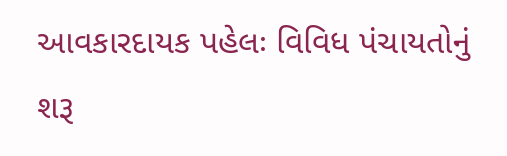આવકારદાયક પહેલઃ વિવિધ પંચાયતોનું શરૂ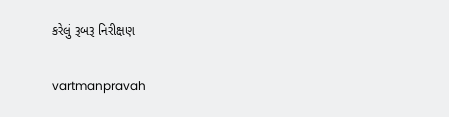કરેલું રૂબરૂ નિરીક્ષણ

vartmanpravah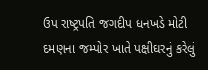ઉપ રાષ્‍ટ્રપતિ જગદીપ ધનખડે મોટી દમણના જમ્‍પોર ખાતે પક્ષીઘરનું કરેલું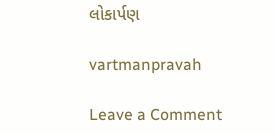લોકાર્પણ

vartmanpravah

Leave a Comment